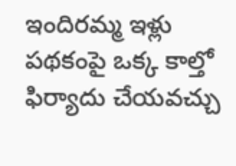ఇందిరమ్మ ఇళ్లు పథకంపై ఒక్క కాల్తో ఫిర్యాదు చేయవచ్చు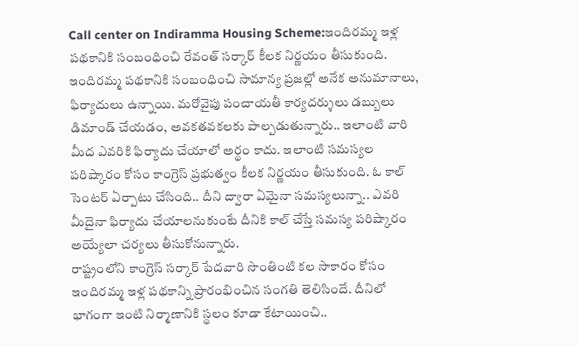Call center on Indiramma Housing Scheme:ఇందిరమ్మ ఇళ్ల పథకానికి సంబంధించి రేవంత్ సర్కార్ కీలక నిర్ణయం తీసుకుంది. ఇందిరమ్మ పథకానికి సంబంధించి సామాన్య ప్రజల్లో అనేక అనుమానాలు, ఫిర్యాదులు ఉన్నాయి. మరోవైపు పంచాయతీ కార్యదర్శులు డబ్బులు డిమాండ్ చేయడం, అవకతవకలకు పాల్పడుతున్నారు.. ఇలాంటి వారి మీద ఎవరికి ఫిర్యాదు చేయాలో అర్థం కాదు. ఇలాంటి సమస్యల పరిష్కారం కోసం కాంగ్రెస్ ప్రభుత్వం కీలక నిర్ణయం తీసుకుంది. ఓ కాల్ సెంటర్ ఏర్పాటు చేసింది.. దీని ద్వారా ఏమైనా సమస్యలున్నా.. ఎవరి మీదైనా ఫిర్యాదు చేయాలనుకుంటే దీనికి కాల్ చేస్తే సమస్య పరిష్కారం అయ్యేలా చర్యలు తీసుకోనున్నారు.
రాష్ట్రంలోని కాంగ్రెస్ సర్కార్ పేదవారి సొంతింటి కల సాకారం కోసం ఇందిరమ్మ ఇళ్ల పథకాన్ని ప్రారంభించిన సంగతి తెలిసిందే. దీనిలో భాగంగా ఇంటి నిర్మాణానికి స్థలం కూడా కేటాయించి..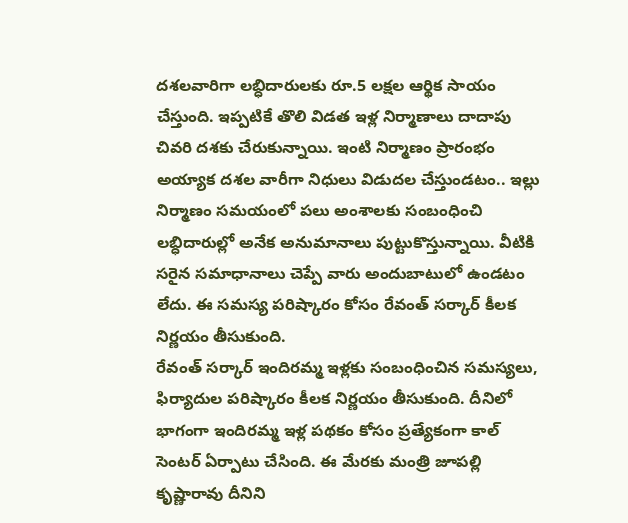దశలవారిగా లబ్ధిదారులకు రూ.5 లక్షల ఆర్థిక సాయం చేస్తుంది. ఇప్పటికే తొలి విడత ఇళ్ల నిర్మాణాలు దాదాపు చివరి దశకు చేరుకున్నాయి. ఇంటి నిర్మాణం ప్రారంభం అయ్యాక దశల వారీగా నిధులు విడుదల చేస్తుండటం.. ఇల్లు నిర్మాణం సమయంలో పలు అంశాలకు సంబంధించి లబ్ధిదారుల్లో అనేక అనుమానాలు పుట్టుకొస్తున్నాయి. వీటికి సరైన సమాధానాలు చెప్పే వారు అందుబాటులో ఉండటం లేదు. ఈ సమస్య పరిష్కారం కోసం రేవంత్ సర్కార్ కీలక నిర్ణయం తీసుకుంది.
రేవంత్ సర్కార్ ఇందిరమ్మ ఇళ్లకు సంబంధించిన సమస్యలు, ఫిర్యాదుల పరిష్కారం కీలక నిర్ణయం తీసుకుంది. దీనిలో భాగంగా ఇందిరమ్మ ఇళ్ల పథకం కోసం ప్రత్యేకంగా కాల్ సెంటర్ ఏర్పాటు చేసింది. ఈ మేరకు మంత్రి జూపల్లి కృష్ణారావు దీనిని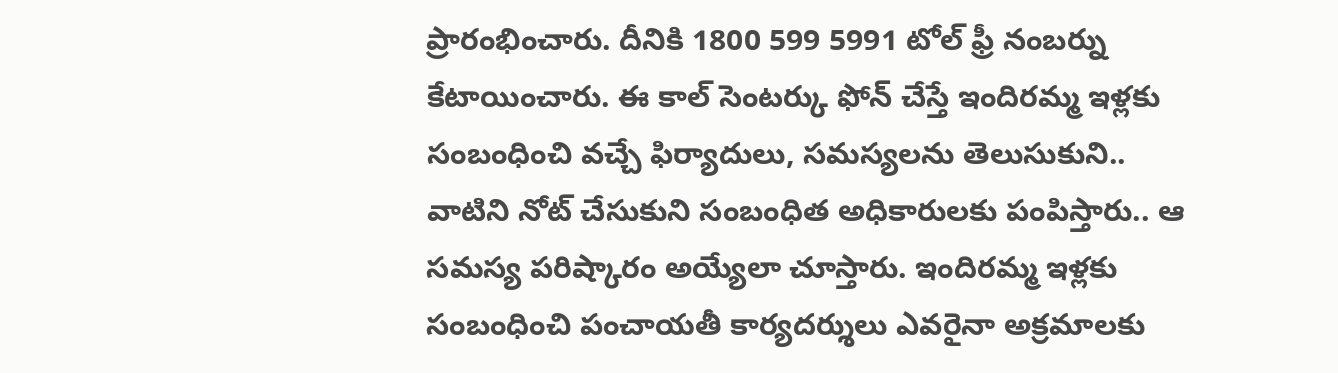ప్రారంభించారు. దీనికి 1800 599 5991 టోల్ ఫ్రీ నంబర్ను కేటాయించారు. ఈ కాల్ సెంటర్కు ఫోన్ చేస్తే ఇందిరమ్మ ఇళ్లకు సంబంధించి వచ్చే ఫిర్యాదులు, సమస్యలను తెలుసుకుని.. వాటిని నోట్ చేసుకుని సంబంధిత అధికారులకు పంపిస్తారు.. ఆ సమస్య పరిష్కారం అయ్యేలా చూస్తారు. ఇందిరమ్మ ఇళ్లకు సంబంధించి పంచాయతీ కార్యదర్శులు ఎవరైనా అక్రమాలకు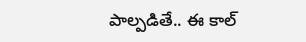పాల్పడితే.. ఈ కాల్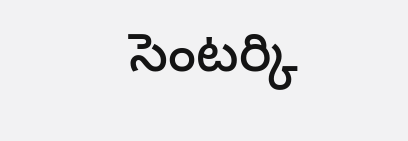సెంటర్కి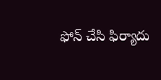ఫోన్ చేసి ఫిర్యాదు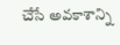చేసే అవకాశాన్ని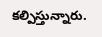కల్పిస్తున్నారు.